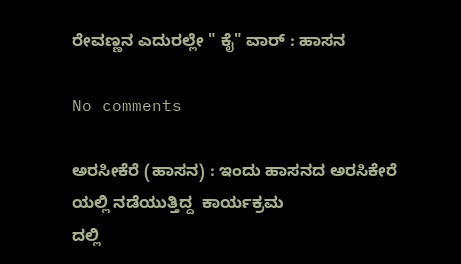ರೇವಣ್ಣನ ಎದುರಲ್ಲೇ " ಕೈ" ವಾರ್ : ಹಾಸನ

No comments

ಅರಸೀಕೆರೆ (ಹಾಸನ) : ಇಂದು ಹಾಸನದ ಅರಸಿಕೇರೆ ಯಲ್ಲಿ ನಡೆಯುತ್ತಿದ್ದ  ಕಾರ್ಯಕ್ರಮ
ದಲ್ಲಿ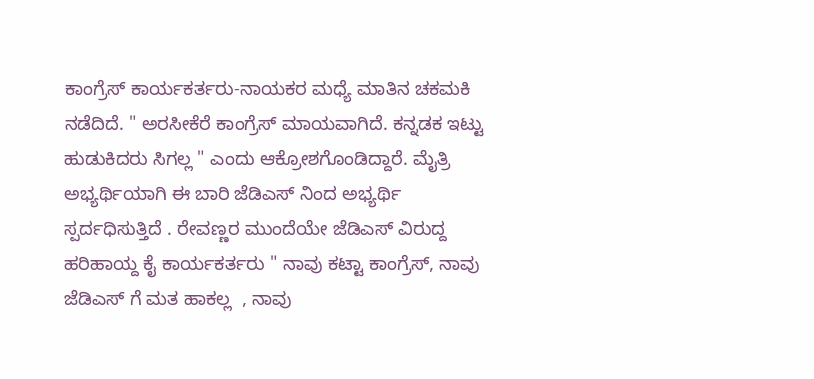ಕಾಂಗ್ರೆಸ್ ಕಾರ್ಯಕರ್ತರು-ನಾಯಕರ ಮಧ್ಯೆ ಮಾತಿನ ಚಕಮಕಿ ನಡೆದಿದೆ. " ಅರಸೀಕೆರೆ ಕಾಂಗ್ರೆಸ್ ಮಾಯವಾಗಿದೆ. ಕನ್ನಡಕ ಇಟ್ಟು ಹುಡುಕಿದರು ಸಿಗಲ್ಲ " ಎಂದು ಆಕ್ರೋಶಗೊಂಡಿದ್ದಾರೆ. ಮೈತ್ರಿ ಅಭ್ಯರ್ಥಿಯಾಗಿ ಈ ಬಾರಿ ಜೆಡಿಎಸ್ ನಿಂದ ಅಭ್ಯರ್ಥಿ ಸ್ಪರ್ದಧಿಸುತ್ತಿದೆ . ರೇವಣ್ಣರ ಮುಂದೆಯೇ ಜೆಡಿಎಸ್ ವಿರುದ್ದ ಹರಿಹಾಯ್ದ ಕೈ ಕಾರ್ಯಕರ್ತರು " ನಾವು ಕಟ್ಟಾ ಕಾಂಗ್ರೆಸ್, ನಾವು ಜೆಡಿಎಸ್ ಗೆ ಮತ ಹಾಕಲ್ಲ  , ನಾವು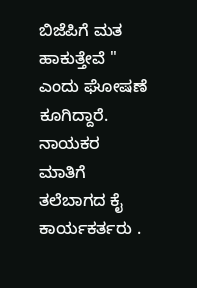ಬಿಜೆಪಿಗೆ ಮತ ಹಾಕುತ್ತೇವೆ " ಎಂದು ಘೋಷಣೆ ಕೂಗಿದ್ದಾರೆ. ನಾಯಕರ ಮಾತಿಗೆ ತಲೆಬಾಗದ ಕೈ ಕಾರ್ಯಕರ್ತರು .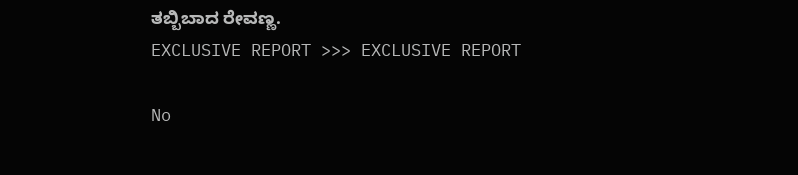ತಬ್ಬಿಬಾದ ರೇವಣ್ಣ.
EXCLUSIVE REPORT >>> EXCLUSIVE REPORT

No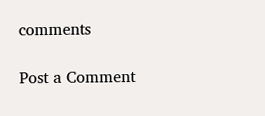comments

Post a Comment